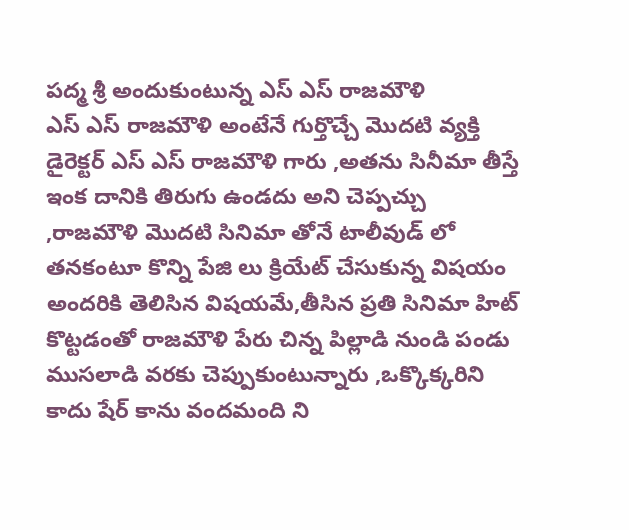పద్మ శ్రీ అందుకుంటున్న ఎస్ ఎస్ రాజమౌళి
ఎస్ ఎస్ రాజమౌళి అంటేనే గుర్తొచ్చే మొదటి వ్యక్తి డైరెక్టర్ ఎస్ ఎస్ రాజమౌళి గారు ,అతను సినీమా తీస్తే ఇంక దానికి తిరుగు ఉండదు అని చెప్పచ్చు ,రాజమౌళి మొదటి సినిమా తోనే టాలీవుడ్ లో తనకంటూ కొన్ని పేజి లు క్రియేట్ చేసుకున్న విషయం అందరికి తెలిసిన విషయమే,తీసిన ప్రతి సినిమా హిట్ కొట్టడంతో రాజమౌళి పేరు చిన్న పిల్లాడి నుండి పండు ముసలాడి వరకు చెప్పుకుంటున్నారు ,ఒక్కొక్కరిని కాదు షేర్ కాను వందమంది ని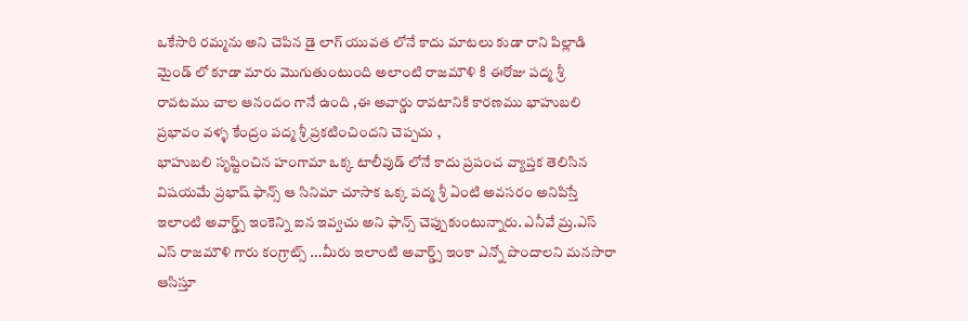ఒకేసారి రమ్మను అని చెపిన డై లాగ్ యువత లోనే కాదు మాటలు కుడా రాని పిల్లాడి మైండ్ లో కూడా మారు మొగుతుంటుంది అలాంటి రాజమౌళి కి ఈరోజు పద్మ శ్రీ రావటము చాల ఆనందం గానే ఉంది ,ఈ అవార్డు రావటానికి కారణము భాహుబలి ప్రభావం వళ్ళ కేంద్రం పద్మ శ్రీ ప్రకటించిందని చెప్పచు ,
భాహుబలి సృష్టించిన హంగామా ఒక్క టాలీవుడ్ లోనే కాదు ప్రపంచ వ్యాప్తక తెలిసిన విషయమే ప్రభాష్ ఫాన్స్ ఆ సినిమా చూసాక ఒక్క పద్మ శ్రీ ఏంటి అవసరం అనిపిస్తే ఇలాంటి అవార్డ్స్ ఇంకెన్ని ఐన ఇవ్వచు అని ఫాన్స్ చెప్పుకుంటున్నారు. ఎనీవే మ్ర.ఎస్ ఎస్ రాజమౌళి గారు కంగ్రాట్స్ ...మీరు ఇలాంటి అవార్డ్స్ ఇంకా ఎన్నో పొందాలని మనసారా ఆసిస్తూ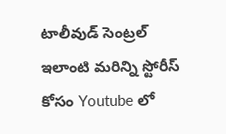టాలీవుడ్ సెంట్రల్
ఇలాంటి మరిన్ని స్టోరీస్ కోసం Youtube లో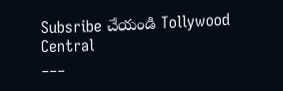Subsribe చేయండి Tollywood Central
___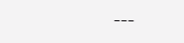___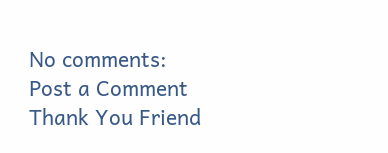No comments:
Post a Comment
Thank You Friend